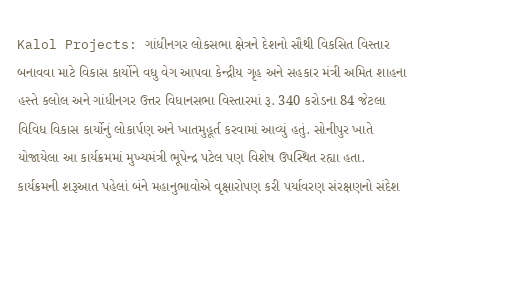Kalol Projects: ગાંધીનગર લોકસભા ક્ષેત્રને દેશનો સૌથી વિકસિત વિસ્તાર બનાવવા માટે વિકાસ કાર્યોને વધુ વેગ આપવા કેન્દ્રીય ગૃહ અને સહકાર મંત્રી અમિત શાહના હસ્તે કલોલ અને ગાંધીનગર ઉત્તર વિધાનસભા વિસ્તારમાં રૂ. 340 કરોડના 84 જેટલા વિવિધ વિકાસ કાર્યોનું લોકાર્પણ અને ખાતમુહૂર્ત કરવામાં આવ્યું હતું. સોનીપુર ખાતે યોજાયેલા આ કાર્યક્રમમાં મુખ્યમંત્રી ભૂપેન્દ્ર પટેલ પણ વિશેષ ઉપસ્થિત રહ્યા હતા. કાર્યક્રમની શરૂઆત પહેલાં બંને મહાનુભાવોએ વૃક્ષારોપણ કરી પર્યાવરણ સંરક્ષણનો સંદેશ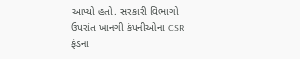આપ્યો હતો. સરકારી વિભાગો ઉપરાંત ખાનગી કંપનીઓના CSR ફંડના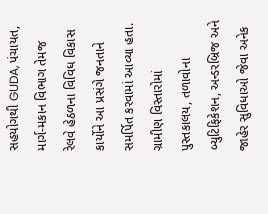સહયોગથી GUDA, પંચાયત, માર્ગ-મકાન વિભાગ તેમજ રેલવે હેઠળના વિવિધ વિકાસ કાર્યોને આ પ્રસંગે જનતાને સમર્પિત કરવામાં આવ્યા હતા. ગ્રામીણ વિસ્તારોમાં પુસ્તકાલય, તળાવોના બ્યુટિફિકેશન, અન્ડરબ્રિજ અને જાહેર સુવિધાઓ જેવા અનેક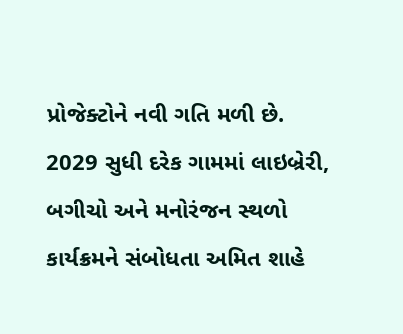પ્રોજેક્ટોને નવી ગતિ મળી છે.
2029 સુધી દરેક ગામમાં લાઇબ્રેરી, બગીચો અને મનોરંજન સ્થળો
કાર્યક્રમને સંબોધતા અમિત શાહે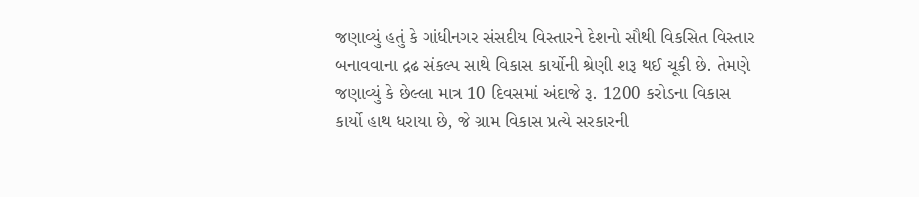જણાવ્યું હતું કે ગાંધીનગર સંસદીય વિસ્તારને દેશનો સૌથી વિકસિત વિસ્તાર બનાવવાના દ્રઢ સંકલ્પ સાથે વિકાસ કાર્યોની શ્રેણી શરૂ થઈ ચૂકી છે. તેમણે જણાવ્યું કે છેલ્લા માત્ર 10 દિવસમાં અંદાજે રૂ. 1200 કરોડના વિકાસ કાર્યો હાથ ધરાયા છે, જે ગ્રામ વિકાસ પ્રત્યે સરકારની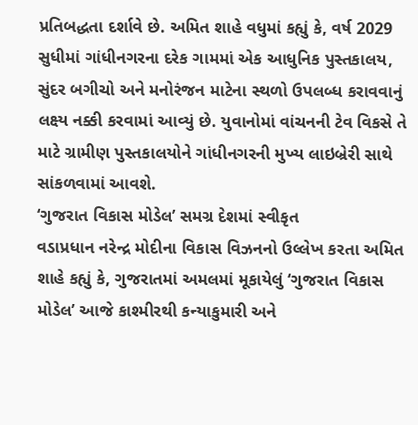પ્રતિબદ્ધતા દર્શાવે છે. અમિત શાહે વધુમાં કહ્યું કે, વર્ષ 2029 સુધીમાં ગાંધીનગરના દરેક ગામમાં એક આધુનિક પુસ્તકાલય, સુંદર બગીચો અને મનોરંજન માટેના સ્થળો ઉપલબ્ધ કરાવવાનું લક્ષ્ય નક્કી કરવામાં આવ્યું છે. યુવાનોમાં વાંચનની ટેવ વિકસે તે માટે ગ્રામીણ પુસ્તકાલયોને ગાંધીનગરની મુખ્ય લાઇબ્રેરી સાથે સાંકળવામાં આવશે.
‘ગુજરાત વિકાસ મોડેલ’ સમગ્ર દેશમાં સ્વીકૃત
વડાપ્રધાન નરેન્દ્ર મોદીના વિકાસ વિઝનનો ઉલ્લેખ કરતા અમિત શાહે કહ્યું કે, ગુજરાતમાં અમલમાં મૂકાયેલું ‘ગુજરાત વિકાસ મોડેલ’ આજે કાશ્મીરથી કન્યાકુમારી અને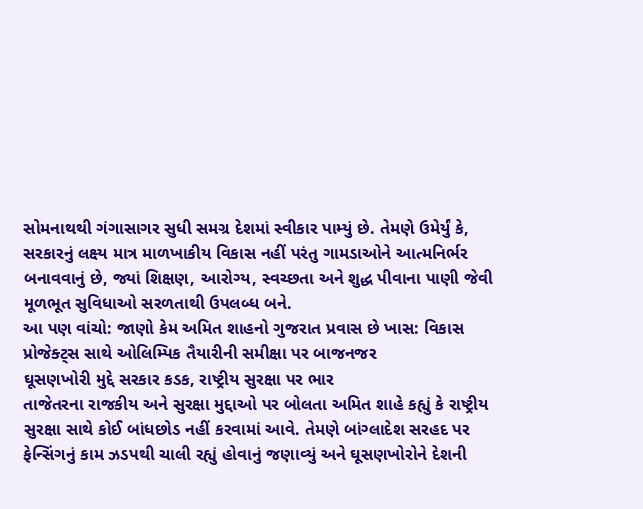સોમનાથથી ગંગાસાગર સુધી સમગ્ર દેશમાં સ્વીકાર પામ્યું છે. તેમણે ઉમેર્યું કે, સરકારનું લક્ષ્ય માત્ર માળખાકીય વિકાસ નહીં પરંતુ ગામડાઓને આત્મનિર્ભર બનાવવાનું છે, જ્યાં શિક્ષણ, આરોગ્ય, સ્વચ્છતા અને શુદ્ધ પીવાના પાણી જેવી મૂળભૂત સુવિધાઓ સરળતાથી ઉપલબ્ધ બને.
આ પણ વાંચો: જાણો કેમ અમિત શાહનો ગુજરાત પ્રવાસ છે ખાસ: વિકાસ પ્રોજેક્ટ્સ સાથે ઓલિમ્પિક તૈયારીની સમીક્ષા પર બાજનજર
ઘૂસણખોરી મુદ્દે સરકાર કડક, રાષ્ટ્રીય સુરક્ષા પર ભાર
તાજેતરના રાજકીય અને સુરક્ષા મુદ્દાઓ પર બોલતા અમિત શાહે કહ્યું કે રાષ્ટ્રીય સુરક્ષા સાથે કોઈ બાંધછોડ નહીં કરવામાં આવે. તેમણે બાંગ્લાદેશ સરહદ પર ફેન્સિંગનું કામ ઝડપથી ચાલી રહ્યું હોવાનું જણાવ્યું અને ઘૂસણખોરોને દેશની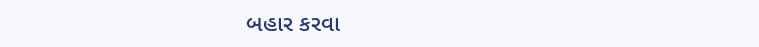બહાર કરવા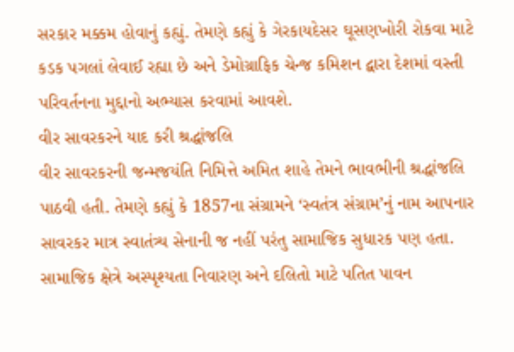સરકાર મક્કમ હોવાનું કહ્યું. તેમણે કહ્યું કે ગેરકાયદેસર ઘૂસણખોરી રોકવા માટે કડક પગલાં લેવાઈ રહ્યા છે અને ડેમોગ્રાફિક ચેન્જ કમિશન દ્વારા દેશમાં વસ્તી પરિવર્તનના મુદ્દાનો અભ્યાસ કરવામાં આવશે.
વીર સાવરકરને યાદ કરી શ્રદ્ધાંજલિ
વીર સાવરકરની જન્મજયંતિ નિમિત્તે અમિત શાહે તેમને ભાવભીની શ્રદ્ધાંજલિ પાઠવી હતી. તેમણે કહ્યું કે 1857ના સંગ્રામને ‘સ્વતંત્ર સંગ્રામ’નું નામ આપનાર સાવરકર માત્ર સ્વાતંત્ર્ય સેનાની જ નહીં પરંતુ સામાજિક સુધારક પણ હતા. સામાજિક ક્ષેત્રે અસ્પૃશ્યતા નિવારણ અને દલિતો માટે પતિત પાવન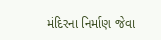મંદિરના નિર્માણ જેવા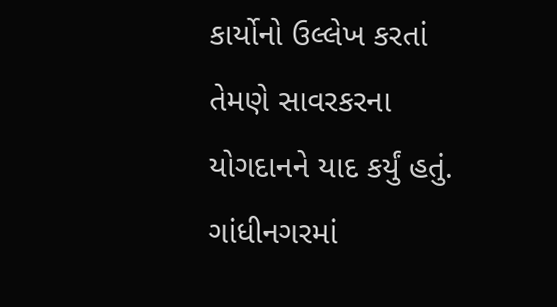કાર્યોનો ઉલ્લેખ કરતાં તેમણે સાવરકરના યોગદાનને યાદ કર્યું હતું.
ગાંધીનગરમાં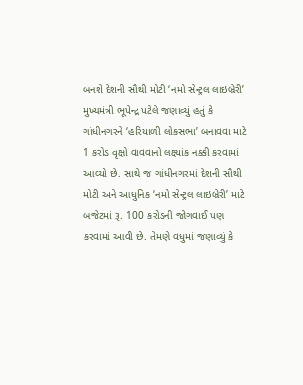બનશે દેશની સૌથી મોટી ‘નમો સેન્ટ્રલ લાઇબ્રેરી’
મુખ્યમંત્રી ભૂપેન્દ્ર પટેલે જણાવ્યું હતું કે ગાંધીનગરને ‘હરિયાળી લોકસભા’ બનાવવા માટે 1 કરોડ વૃક્ષો વાવવાનો લક્ષ્યાંક નક્કી કરવામાં આવ્યો છે. સાથે જ ગાંધીનગરમાં દેશની સૌથી મોટી અને આધુનિક ‘નમો સેન્ટ્રલ લાઇબ્રેરી’ માટે બજેટમાં રૂ. 100 કરોડની જોગવાઈ પણ કરવામાં આવી છે. તેમણે વધુમાં જણાવ્યું કે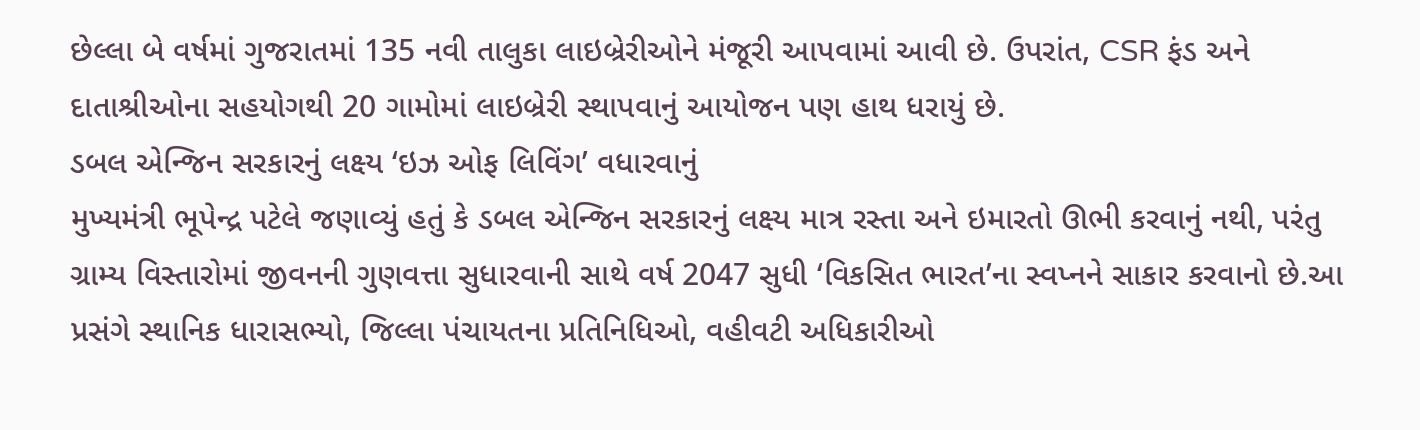છેલ્લા બે વર્ષમાં ગુજરાતમાં 135 નવી તાલુકા લાઇબ્રેરીઓને મંજૂરી આપવામાં આવી છે. ઉપરાંત, CSR ફંડ અને દાતાશ્રીઓના સહયોગથી 20 ગામોમાં લાઇબ્રેરી સ્થાપવાનું આયોજન પણ હાથ ધરાયું છે.
ડબલ એન્જિન સરકારનું લક્ષ્ય ‘ઇઝ ઓફ લિવિંગ’ વધારવાનું
મુખ્યમંત્રી ભૂપેન્દ્ર પટેલે જણાવ્યું હતું કે ડબલ એન્જિન સરકારનું લક્ષ્ય માત્ર રસ્તા અને ઇમારતો ઊભી કરવાનું નથી, પરંતુ ગ્રામ્ય વિસ્તારોમાં જીવનની ગુણવત્તા સુધારવાની સાથે વર્ષ 2047 સુધી ‘વિકસિત ભારત’ના સ્વપ્નને સાકાર કરવાનો છે.આ પ્રસંગે સ્થાનિક ધારાસભ્યો, જિલ્લા પંચાયતના પ્રતિનિધિઓ, વહીવટી અધિકારીઓ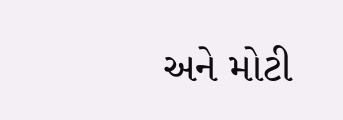અને મોટી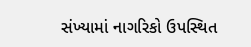સંખ્યામાં નાગરિકો ઉપસ્થિત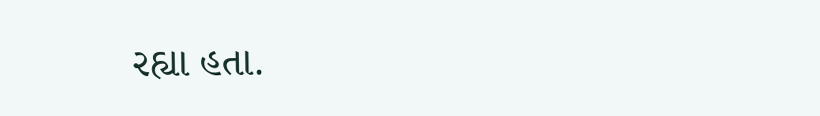રહ્યા હતા.